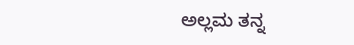ಅಲ್ಲಮ ತನ್ನ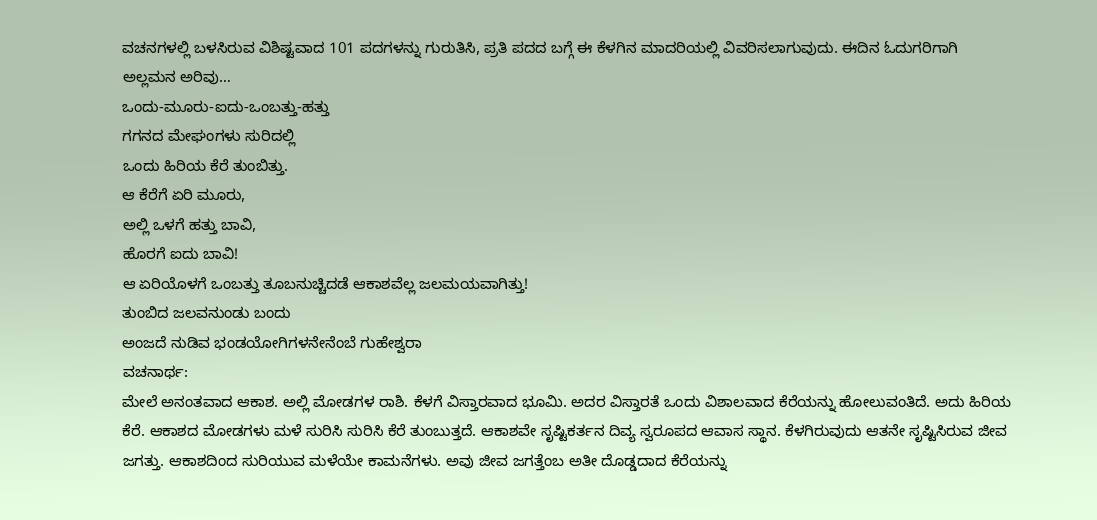ವಚನಗಳಲ್ಲಿ ಬಳಸಿರುವ ವಿಶಿಷ್ಟವಾದ 101 ಪದಗಳನ್ನು ಗುರುತಿಸಿ, ಪ್ರತಿ ಪದದ ಬಗ್ಗೆ ಈ ಕೆಳಗಿನ ಮಾದರಿಯಲ್ಲಿ ವಿವರಿಸಲಾಗುವುದು. ಈದಿನ ಓದುಗರಿಗಾಗಿ ಅಲ್ಲಮನ ಅರಿವು…
ಒಂದು-ಮೂರು-ಐದು-ಒಂಬತ್ತು-ಹತ್ತು
ಗಗನದ ಮೇಘಂಗಳು ಸುರಿದಲ್ಲಿ
ಒಂದು ಹಿರಿಯ ಕೆರೆ ತುಂಬಿತ್ತು.
ಆ ಕೆರೆಗೆ ಏರಿ ಮೂರು,
ಅಲ್ಲಿ ಒಳಗೆ ಹತ್ತು ಬಾವಿ,
ಹೊರಗೆ ಐದು ಬಾವಿ!
ಆ ಏರಿಯೊಳಗೆ ಒಂಬತ್ತು ತೂಬನುಚ್ಚಿದಡೆ ಆಕಾಶವೆಲ್ಲ ಜಲಮಯವಾಗಿತ್ತು!
ತುಂಬಿದ ಜಲವನುಂಡು ಬಂದು
ಅಂಜದೆ ನುಡಿವ ಭಂಡಯೋಗಿಗಳನೇನೆಂಬೆ ಗುಹೇಶ್ವರಾ
ವಚನಾರ್ಥ:
ಮೇಲೆ ಅನಂತವಾದ ಆಕಾಶ. ಅಲ್ಲಿ ಮೋಡಗಳ ರಾಶಿ. ಕೆಳಗೆ ವಿಸ್ತಾರವಾದ ಭೂಮಿ. ಅದರ ವಿಸ್ತಾರತೆ ಒಂದು ವಿಶಾಲವಾದ ಕೆರೆಯನ್ನು ಹೋಲುವಂತಿದೆ. ಅದು ಹಿರಿಯ ಕೆರೆ. ಆಕಾಶದ ಮೋಡಗಳು ಮಳೆ ಸುರಿಸಿ ಸುರಿಸಿ ಕೆರೆ ತುಂಬುತ್ತದೆ. ಆಕಾಶವೇ ಸೃಷ್ಟಿಕರ್ತನ ದಿವ್ಯ ಸ್ವರೂಪದ ಆವಾಸ ಸ್ಥಾನ. ಕೆಳಗಿರುವುದು ಆತನೇ ಸೃಷ್ಟಿಸಿರುವ ಜೀವ ಜಗತ್ತು. ಆಕಾಶದಿಂದ ಸುರಿಯುವ ಮಳೆಯೇ ಕಾಮನೆಗಳು. ಅವು ಜೀವ ಜಗತ್ತೆಂಬ ಅತೀ ದೊಡ್ಡದಾದ ಕೆರೆಯನ್ನು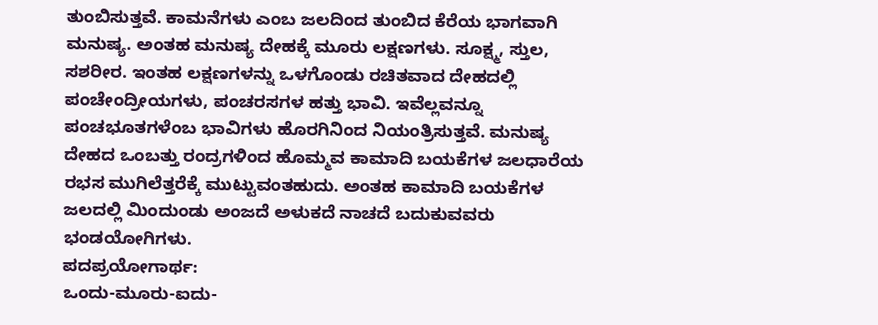ತುಂಬಿಸುತ್ತವೆ. ಕಾಮನೆಗಳು ಎಂಬ ಜಲದಿಂದ ತುಂಬಿದ ಕೆರೆಯ ಭಾಗವಾಗಿ ಮನುಷ್ಯ. ಅಂತಹ ಮನುಷ್ಯ ದೇಹಕ್ಕೆ ಮೂರು ಲಕ್ಷಣಗಳು. ಸೂಕ್ಷ್ಮ, ಸ್ತುಲ, ಸಶರೀರ. ಇಂತಹ ಲಕ್ಷಣಗಳನ್ನು ಒಳಗೊಂಡು ರಚಿತವಾದ ದೇಹದಲ್ಲಿ ಪಂಚೇಂದ್ರೀಯಗಳು, ಪಂಚರಸಗಳ ಹತ್ತು ಭಾವಿ. ಇವೆಲ್ಲವನ್ನೂ ಪಂಚಭೂತಗಳೆಂಬ ಭಾವಿಗಳು ಹೊರಗಿನಿಂದ ನಿಯಂತ್ರಿಸುತ್ತವೆ. ಮನುಷ್ಯ ದೇಹದ ಒಂಬತ್ತು ರಂದ್ರಗಳಿಂದ ಹೊಮ್ಮವ ಕಾಮಾದಿ ಬಯಕೆಗಳ ಜಲಧಾರೆಯ ರಭಸ ಮುಗಿಲೆತ್ತರೆಕ್ಕೆ ಮುಟ್ಟುವಂತಹುದು. ಅಂತಹ ಕಾಮಾದಿ ಬಯಕೆಗಳ ಜಲದಲ್ಲಿ ಮಿಂದುಂಡು ಅಂಜದೆ ಅಳುಕದೆ ನಾಚದೆ ಬದುಕುವವರು ಭಂಡಯೋಗಿಗಳು.
ಪದಪ್ರಯೋಗಾರ್ಥ:
ಒಂದು-ಮೂರು-ಐದು-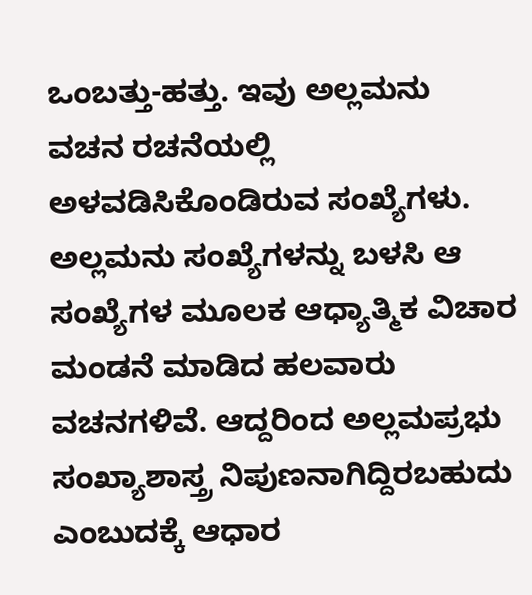ಒಂಬತ್ತು-ಹತ್ತು. ಇವು ಅಲ್ಲಮನು ವಚನ ರಚನೆಯಲ್ಲಿ ಅಳವಡಿಸಿಕೊಂಡಿರುವ ಸಂಖ್ಯೆಗಳು. ಅಲ್ಲಮನು ಸಂಖ್ಯೆಗಳನ್ನು ಬಳಸಿ ಆ ಸಂಖ್ಯೆಗಳ ಮೂಲಕ ಆಧ್ಯಾತ್ಮಿಕ ವಿಚಾರ ಮಂಡನೆ ಮಾಡಿದ ಹಲವಾರು ವಚನಗಳಿವೆ. ಆದ್ದರಿಂದ ಅಲ್ಲಮಪ್ರಭು ಸಂಖ್ಯಾಶಾಸ್ತ್ರ ನಿಪುಣನಾಗಿದ್ದಿರಬಹುದು ಎಂಬುದಕ್ಕೆ ಆಧಾರ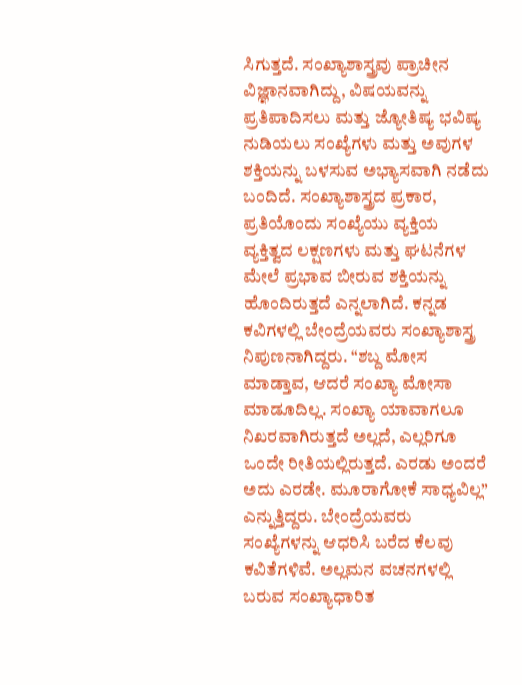ಸಿಗುತ್ತದೆ. ಸಂಖ್ಯಾಶಾಸ್ತ್ರವು ಪ್ರಾಚೀನ ವಿಜ್ಞಾನವಾಗಿದ್ದು, ವಿಷಯವನ್ನು ಪ್ರತಿಪಾದಿಸಲು ಮತ್ತು ಜ್ಯೋತಿಷ್ಯ ಭವಿಷ್ಯ ನುಡಿಯಲು ಸಂಖ್ಯೆಗಳು ಮತ್ತು ಅವುಗಳ ಶಕ್ತಿಯನ್ನು ಬಳಸುವ ಅಭ್ಯಾಸವಾಗಿ ನಡೆದು ಬಂದಿದೆ. ಸಂಖ್ಯಾಶಾಸ್ತ್ರದ ಪ್ರಕಾರ, ಪ್ರತಿಯೊಂದು ಸಂಖ್ಯೆಯು ವ್ಯಕ್ತಿಯ ವ್ಯಕ್ತಿತ್ವದ ಲಕ್ಷಣಗಳು ಮತ್ತು ಘಟನೆಗಳ ಮೇಲೆ ಪ್ರಭಾವ ಬೀರುವ ಶಕ್ತಿಯನ್ನು ಹೊಂದಿರುತ್ತದೆ ಎನ್ನಲಾಗಿದೆ. ಕನ್ನಡ ಕವಿಗಳಲ್ಲಿ ಬೇಂದ್ರೆಯವರು ಸಂಖ್ಯಾಶಾಸ್ತ್ರ ನಿಪುಣನಾಗಿದ್ದರು. “ಶಬ್ದ ಮೋಸ ಮಾಡ್ತಾವ, ಆದರೆ ಸಂಖ್ಯಾ ಮೋಸಾ ಮಾಡೂದಿಲ್ಲ. ಸಂಖ್ಯಾ ಯಾವಾಗಲೂ ನಿಖರವಾಗಿರುತ್ತದೆ ಅಲ್ಲದೆ, ಎಲ್ಲರಿಗೂ ಒಂದೇ ರೀತಿಯಲ್ಲಿರುತ್ತದೆ. ಎರಡು ಅಂದರೆ ಅದು ಎರಡೇ. ಮೂರಾಗೋಕೆ ಸಾಧ್ಯವಿಲ್ಲ” ಎನ್ನುತ್ತಿದ್ದರು. ಬೇಂದ್ರೆಯವರು ಸಂಖ್ಯೆಗಳನ್ನು ಆಧರಿಸಿ ಬರೆದ ಕೆಲವು ಕವಿತೆಗಳಿವೆ. ಅಲ್ಲಮನ ವಚನಗಳಲ್ಲಿ ಬರುವ ಸಂಖ್ಯಾಧಾರಿತ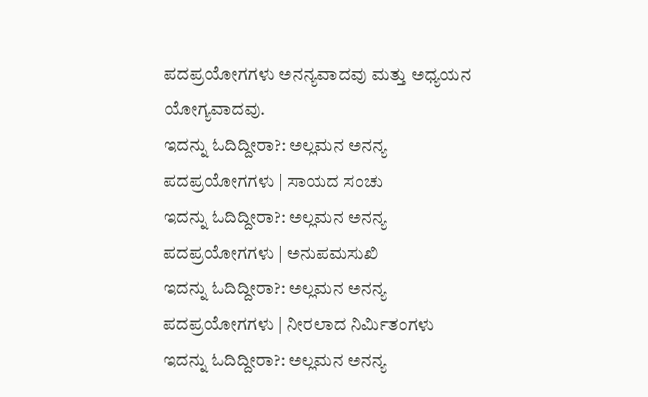ಪದಪ್ರಯೋಗಗಳು ಅನನ್ಯವಾದವು ಮತ್ತು ಅಧ್ಯಯನ ಯೋಗ್ಯವಾದವು.
ಇದನ್ನು ಓದಿದ್ದೀರಾ?: ಅಲ್ಲಮನ ಅನನ್ಯ ಪದಪ್ರಯೋಗಗಳು | ಸಾಯದ ಸಂಚು
ಇದನ್ನು ಓದಿದ್ದೀರಾ?: ಅಲ್ಲಮನ ಅನನ್ಯ ಪದಪ್ರಯೋಗಗಳು | ಅನುಪಮಸುಖಿ
ಇದನ್ನು ಓದಿದ್ದೀರಾ?: ಅಲ್ಲಮನ ಅನನ್ಯ ಪದಪ್ರಯೋಗಗಳು | ನೀರಲಾದ ನಿರ್ಮಿತಂಗಳು
ಇದನ್ನು ಓದಿದ್ದೀರಾ?: ಅಲ್ಲಮನ ಅನನ್ಯ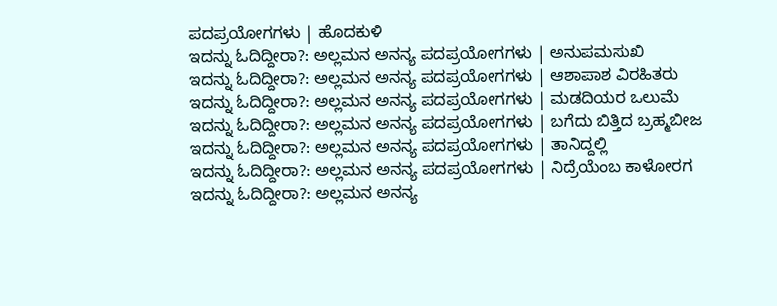ಪದಪ್ರಯೋಗಗಳು | ಹೊದಕುಳಿ
ಇದನ್ನು ಓದಿದ್ದೀರಾ?: ಅಲ್ಲಮನ ಅನನ್ಯ ಪದಪ್ರಯೋಗಗಳು | ಅನುಪಮಸುಖಿ
ಇದನ್ನು ಓದಿದ್ದೀರಾ?: ಅಲ್ಲಮನ ಅನನ್ಯ ಪದಪ್ರಯೋಗಗಳು | ಆಶಾಪಾಶ ವಿರಹಿತರು
ಇದನ್ನು ಓದಿದ್ದೀರಾ?: ಅಲ್ಲಮನ ಅನನ್ಯ ಪದಪ್ರಯೋಗಗಳು | ಮಡದಿಯರ ಒಲುಮೆ
ಇದನ್ನು ಓದಿದ್ದೀರಾ?: ಅಲ್ಲಮನ ಅನನ್ಯ ಪದಪ್ರಯೋಗಗಳು | ಬಗೆದು ಬಿತ್ತಿದ ಬ್ರಹ್ಮಬೀಜ
ಇದನ್ನು ಓದಿದ್ದೀರಾ?: ಅಲ್ಲಮನ ಅನನ್ಯ ಪದಪ್ರಯೋಗಗಳು | ತಾನಿದ್ದಲ್ಲಿ
ಇದನ್ನು ಓದಿದ್ದೀರಾ?: ಅಲ್ಲಮನ ಅನನ್ಯ ಪದಪ್ರಯೋಗಗಳು | ನಿದ್ರೆಯೆಂಬ ಕಾಳೋರಗ
ಇದನ್ನು ಓದಿದ್ದೀರಾ?: ಅಲ್ಲಮನ ಅನನ್ಯ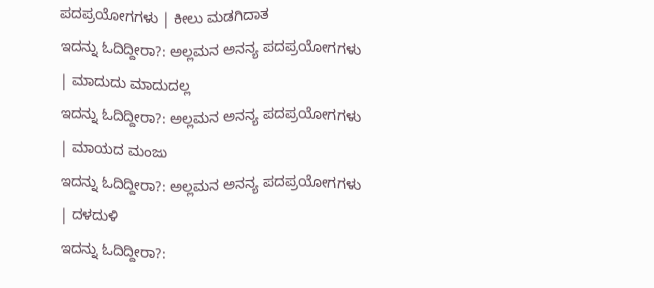ಪದಪ್ರಯೋಗಗಳು | ಕೀಲು ಮಡಗಿದಾತ
ಇದನ್ನು ಓದಿದ್ದೀರಾ?: ಅಲ್ಲಮನ ಅನನ್ಯ ಪದಪ್ರಯೋಗಗಳು | ಮಾದುದು ಮಾದುದಲ್ಲ
ಇದನ್ನು ಓದಿದ್ದೀರಾ?: ಅಲ್ಲಮನ ಅನನ್ಯ ಪದಪ್ರಯೋಗಗಳು | ಮಾಯದ ಮಂಜು
ಇದನ್ನು ಓದಿದ್ದೀರಾ?: ಅಲ್ಲಮನ ಅನನ್ಯ ಪದಪ್ರಯೋಗಗಳು | ದಳದುಳಿ
ಇದನ್ನು ಓದಿದ್ದೀರಾ?: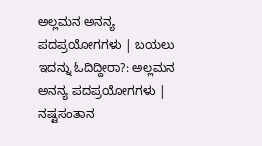ಅಲ್ಲಮನ ಅನನ್ಯ ಪದಪ್ರಯೋಗಗಳು | ಬಯಲು
ಇದನ್ನು ಓದಿದ್ದೀರಾ?: ಅಲ್ಲಮನ ಅನನ್ಯ ಪದಪ್ರಯೋಗಗಳು | ನಷ್ಟಸಂತಾನ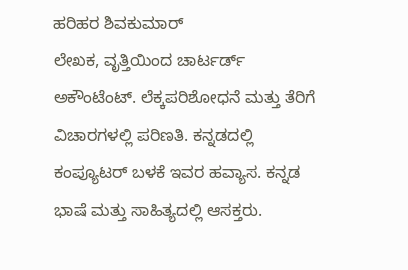ಹರಿಹರ ಶಿವಕುಮಾರ್
ಲೇಖಕ, ವೃತ್ತಿಯಿಂದ ಚಾರ್ಟರ್ಡ್ ಅಕೌಂಟೆಂಟ್. ಲೆಕ್ಕಪರಿಶೋಧನೆ ಮತ್ತು ತೆರಿಗೆ ವಿಚಾರಗಳಲ್ಲಿ ಪರಿಣತಿ. ಕನ್ನಡದಲ್ಲಿ ಕಂಪ್ಯೂಟರ್ ಬಳಕೆ ಇವರ ಹವ್ಯಾಸ. ಕನ್ನಡ ಭಾಷೆ ಮತ್ತು ಸಾಹಿತ್ಯದಲ್ಲಿ ಆಸಕ್ತರು.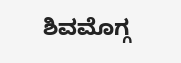ಶಿವಮೊಗ್ಗ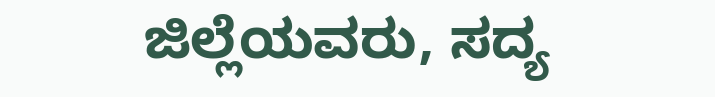ಜಿಲ್ಲೆಯವರು, ಸದ್ಯ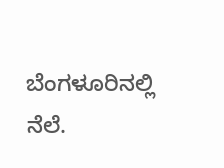ಬೆಂಗಳೂರಿನಲ್ಲಿ ನೆಲೆ.